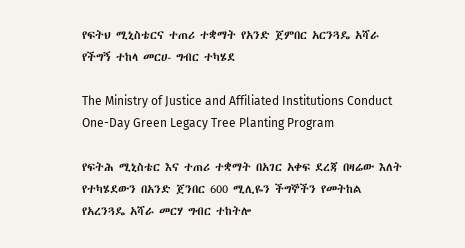የፍትህ ሚኒስቴርና ተጠሪ ተቋማት የአንድ ጀምበር አርንጓዴ አሻራ የችግኝ ተከላ መርሀ- ግብር ተካሄደ

The Ministry of Justice and Affiliated Institutions Conduct One-Day Green Legacy Tree Planting Program

የፍትሕ ሚኒስቴር እና ተጠሪ ተቋማት በአገር አቀፍ ደረጃ በዛሬው እለት የተካሄደውን በአንድ ጀንበር 600 ሚሊዬን ችግኞችን የመትከል የአረንጓዴ አሻራ መርሃ ግብር ተከትሎ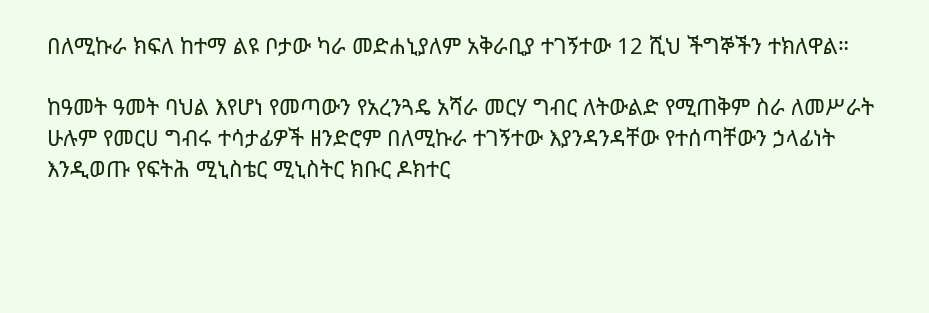በለሚኩራ ክፍለ ከተማ ልዩ ቦታው ካራ መድሐኒያለም አቅራቢያ ተገኝተው 12 ሺህ ችግኞችን ተክለዋል።

ከዓመት ዓመት ባህል እየሆነ የመጣውን የአረንጓዴ አሻራ መርሃ ግብር ለትውልድ የሚጠቅም ስራ ለመሥራት ሁሉም የመርሀ ግብሩ ተሳታፊዎች ዘንድሮም በለሚኩራ ተገኝተው እያንዳንዳቸው የተሰጣቸውን ኃላፊነት እንዲወጡ የፍትሕ ሚኒስቴር ሚኒስትር ክቡር ዶክተር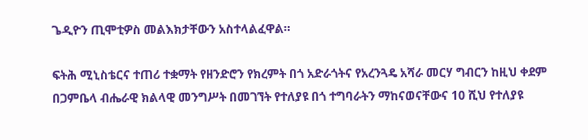ጌዲዮን ጢሞቲዎስ መልእክታቸውን አስተላልፈዋል።

ፍትሕ ሚኒስቴርና ተጠሪ ተቋማት የዘንድሮን የክረምት በጎ አድራጎትና የአረንጓዴ አሻራ መርሃ ግብርን ከዚህ ቀደም በጋምቤላ ብሔራዊ ክልላዊ መንግሥት በመገኘት የተለያዩ በጎ ተግባራትን ማከናወናቸውና 10 ሺህ የተለያዩ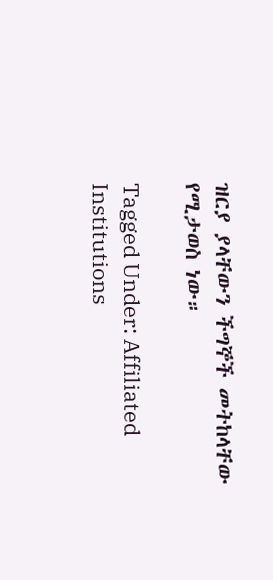ዝርያ ያላቸውን ችግኞች መትከላቸው የሚታወስ ነው።

Tagged Under: Affiliated Institutions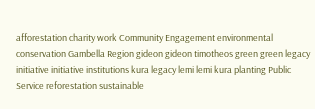afforestation charity work Community Engagement environmental conservation Gambella Region gideon gideon timotheos green green legacy initiative initiative institutions kura legacy lemi lemi kura planting Public Service reforestation sustainable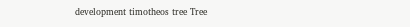development timotheos tree Tree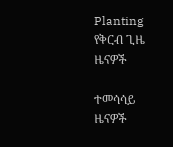Planting
የቅርብ ጊዜ ዜናዎች

ተመሳሳይ ዜናዎች